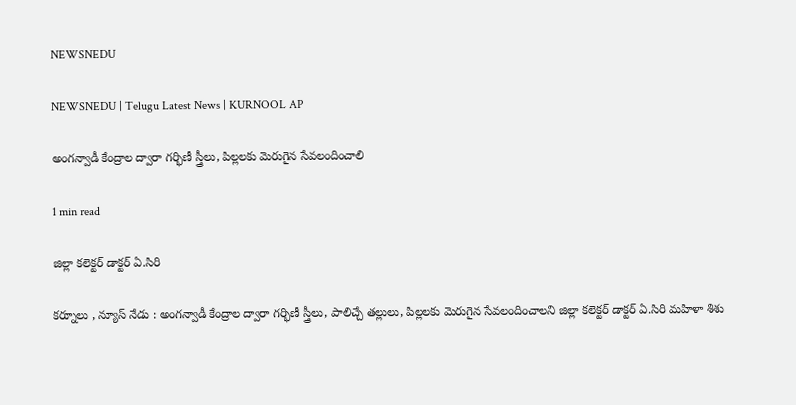NEWSNEDU

NEWSNEDU | Telugu Latest News | KURNOOL AP

అంగన్వాడీ కేంద్రాల ద్వారా గర్భిణీ స్త్రీలు, పిల్లలకు మెరుగైన సేవలందించాలి

1 min read

జిల్లా కలెక్టర్ డాక్టర్ ఏ.సిరి

కర్నూలు , న్యూస్ నేడు : అంగన్వాడీ కేంద్రాల ద్వారా గర్భిణీ స్త్రీలు, పాలిచ్చే తల్లులు, పిల్లలకు మెరుగైన సేవలందించాలని జిల్లా కలెక్టర్ డాక్టర్ ఏ.సిరి మహిళా శిశు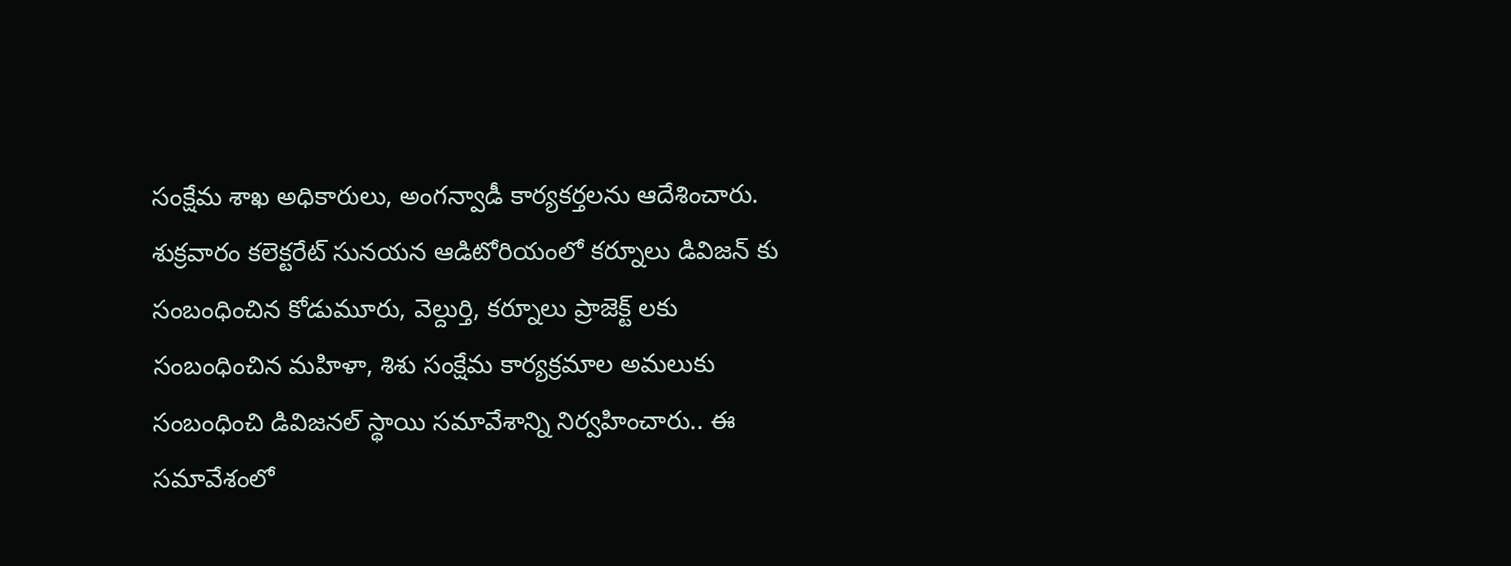సంక్షేమ శాఖ అధికారులు, అంగన్వాడీ కార్యకర్తలను ఆదేశించారు. శుక్రవారం కలెక్టరేట్ సునయన ఆడిటోరియంలో కర్నూలు డివిజన్ కు సంబంధించిన కోడుమూరు, వెల్దుర్తి, కర్నూలు ప్రాజెక్ట్ లకు సంబంధించిన మహిళా, శిశు సంక్షేమ కార్యక్రమాల అమలుకు సంబంధించి డివిజనల్ స్థాయి సమావేశాన్ని నిర్వహించారు.. ఈ సమావేశంలో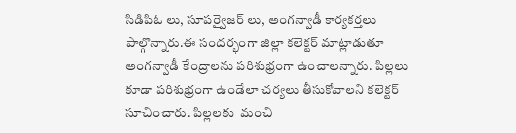సిడిపిఓ లు, సూపర్వైజర్ లు, అంగన్వాడీ కార్యకర్తలు పాల్గొన్నారు.ఈ సందర్భంగా జిల్లా కలెక్టర్ మాట్లాడుతూ  అంగన్వాడీ కేంద్రాలను పరిశుభ్రంగా ఉంచాలన్నారు. పిల్లలు కూడా పరిశుభ్రంగా ఉండేలా చర్యలు తీసుకోవాలని కలెక్టర్ సూచించారు. పిల్లలకు  మంచి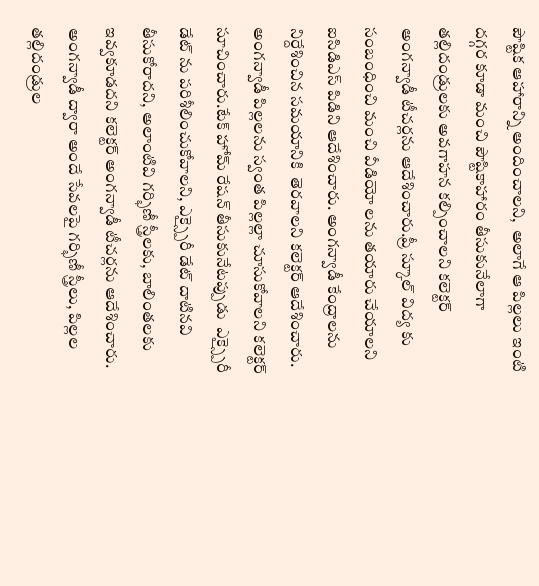పౌష్టిక ఆహారాన్ని అందించాలని,  అలాగే ఆ పిల్లలు ఇంటి దగ్గర కూడా మంచి పౌష్టికాహారం తీసుకునేలాగా తల్లిదండ్రులకు అవగాహన కల్పించాలని కలెక్టర్ అంగన్వాడీ టీచర్లను ఆదేశించారు.ప్రీ స్కూల్ విద్య కు సంబంధించి మంచి వీడియో లను తయారు చేయాలని ఐసిడిఎస్ పిడిని ఆదేశించారు. అంగన్వాడీ కేంద్రాలను నిర్దేశించిన సమయానికి  తెరవాలని కలెక్టర్ ఆదేశించారు. అంగన్వాడీ పిల్లలను స్వంత పిల్లల్లా చూసుకోవాలని కలెక్టర్ సూచించారు.టేక్ హోమ్ రేషన్ తీసుకునేటప్పుడు  ఎక్స్పైరీ డేట్ ను పరిశీలించుకోవాలని, ఎక్స్పైరీ డేట్ దాటినవి తీసుకోరాదని, అలాంటివి గర్భిణీ స్త్రీలకు, బాలింతలకు ఇవ్వకూడదని కలెక్టర్ అంగన్వాడీ టీచర్లను ఆదేశించారు. అంగన్వాడీ ద్వారా అందే సేవలపై గర్భిణీ స్త్రీలు, పిల్లల తల్లిదండ్రుల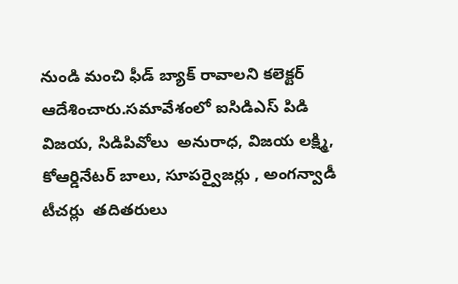నుండి మంచి ఫీడ్ బ్యాక్ రావాలని కలెక్టర్ ఆదేశించారు.సమావేశంలో ఐసిడిఎస్ పిడి విజయ, సిడిపివోలు  అనురాధ, విజయ లక్ష్మి, కోఆర్డినేటర్ బాలు, సూపర్వైజర్లు , అంగన్వాడీ టీచర్లు  తదితరులు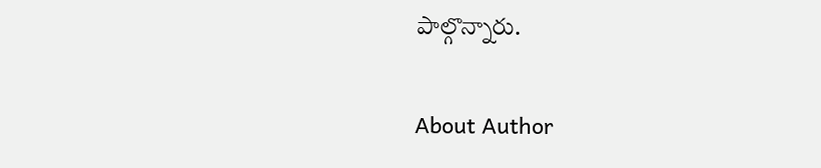పాల్గొన్నారు.

About Author